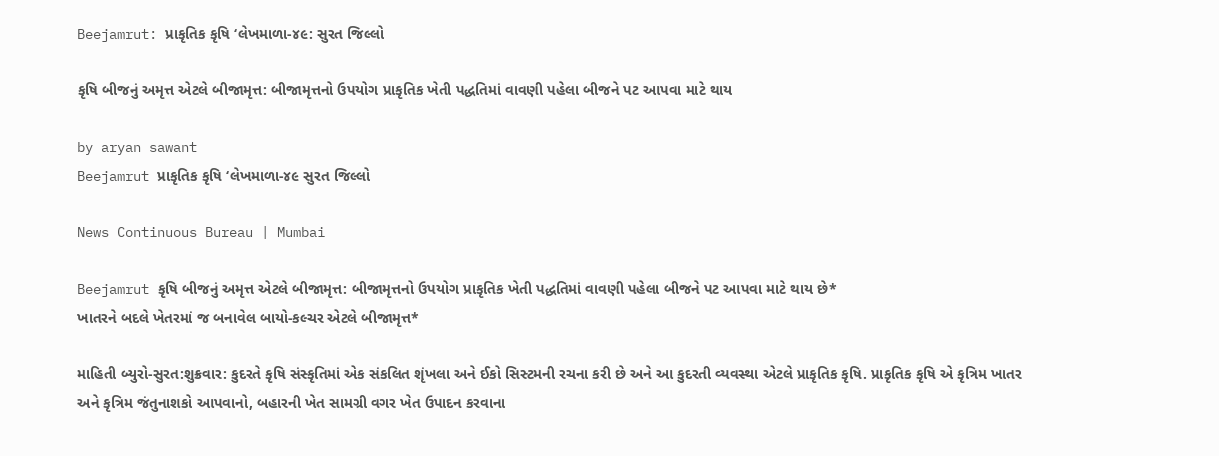Beejamrut: પ્રાકૃતિક કૃષિ ‘લેખમાળા-૪૯: સુરત જિલ્લો

કૃષિ બીજનું અમૃત્ત એટલે બીજામૃત્ત: બીજામૃત્તનો ઉપયોગ પ્રાકૃતિક ખેતી પદ્ધતિમાં વાવણી પહેલા બીજને પટ આપવા માટે થાય

by aryan sawant
Beejamrut પ્રાકૃતિક કૃષિ ‘લેખમાળા-૪૯ સુરત જિલ્લો

News Continuous Bureau | Mumbai

Beejamrut કૃષિ બીજનું અમૃત્ત એટલે બીજામૃત્ત: બીજામૃત્તનો ઉપયોગ પ્રાકૃતિક ખેતી પદ્ધતિમાં વાવણી પહેલા બીજને પટ આપવા માટે થાય છે*
ખાતરને બદલે ખેતરમાં જ બનાવેલ બાયો-કલ્ચર એટલે બીજામૃત્ત*

માહિતી બ્યુરો-સુરત:શુક્રવાર: કુદરતે કૃષિ સંસ્કૃતિમાં એક સંકલિત શૃંખલા અને ઈકો સિસ્ટમની રચના કરી છે અને આ કુદરતી વ્યવસ્થા એટલે પ્રાકૃતિક કૃષિ. પ્રાકૃતિક કૃષિ એ કૃત્રિમ ખાતર અને કૃત્રિમ જંતુનાશકો આપવાનો, બહારની ખેત સામગ્રી વગર ખેત ઉપાદન કરવાના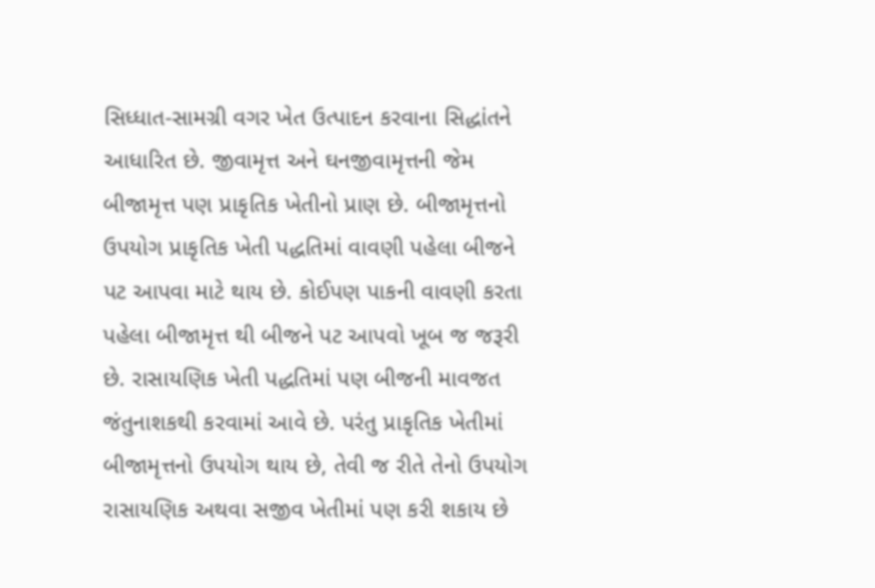સિધ્ધાત-સામગ્રી વગર ખેત ઉત્પાદન કરવાના સિદ્ધાંતને આધારિત છે. જીવામૃત્ત અને ઘનજીવામૃત્તની જેમ બીજામૃત્ત પણ પ્રાકૃતિક ખેતીનો પ્રાણ છે. બીજામૃત્તનો ઉપયોગ પ્રાકૃતિક ખેતી પદ્ધતિમાં વાવણી પહેલા બીજને પટ આપવા માટે થાય છે. કોઈપણ પાકની વાવણી કરતા પહેલા બીજામૃત્ત થી બીજને પટ આપવો ખૂબ જ જરૂરી છે. રાસાયણિક ખેતી પદ્ધતિમાં પણ બીજની માવજત જંતુનાશકથી કરવામાં આવે છે. પરંતુ પ્રાકૃતિક ખેતીમાં બીજામૃત્તનો ઉપયોગ થાય છે, તેવી જ રીતે તેનો ઉપયોગ રાસાયણિક અથવા સજીવ ખેતીમાં પણ કરી શકાય છે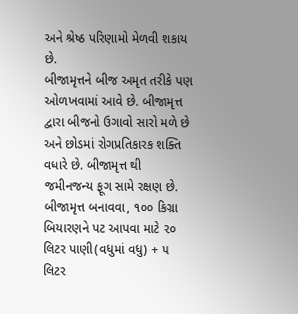અને શ્રેષ્ઠ પરિણામો મેળવી શકાય છે.
બીજામૃત્તને બીજ અમૃત તરીકે પણ ઓળખવામાં આવે છે. બીજામૃત્ત દ્વારા બીજનો ઉગાવો સારો મળે છે અને છોડમાં રોગપ્રતિકારક શક્તિ વધારે છે. બીજામૃત્ત થી જમીનજન્ય ફૂગ સામે રક્ષણ છે.
બીજામૃત્ત બનાવવા, ૧૦૦ કિગ્રા બિયારણને પટ આપવા માટે ૨૦ લિટર પાણી(વધુમાં વધુ) + ૫ લિટર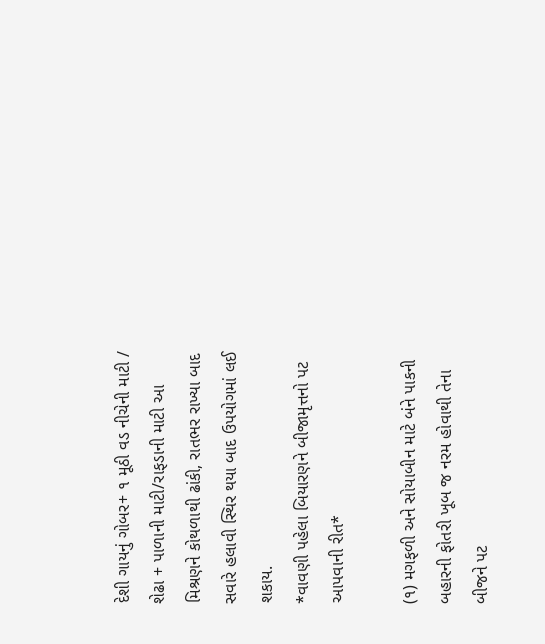દેશી ગાયનું ગોબર+ ૧ મૂઠી વડ નીચેની માટી / શેઢા + પાળાની માટી/રાફડાની માટી આ મિશ્રણને કોથળાથી ઢાંકી, રાતભર રાખ્યા બાદ સવારે હલાવી સ્થિર થયા બાદ ઉપયોગમાં લઈ શકાય.
*વાવણી પહેલા બિયારણને બીજામૃત્તનો પટ આપવાની રીત*

(૧) મગફળી અને સોયાબીન માટે બંને પાકની બહારની ફોતરી ખૂબ જ નરમ હોવાથી તેના બીજને પટ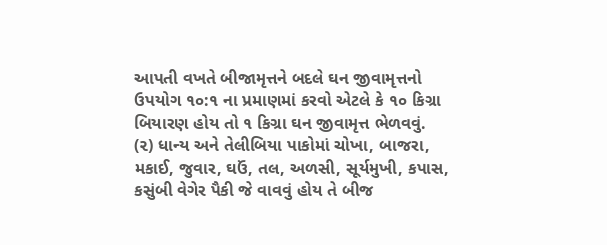આપતી વખતે બીજામૃત્તને બદલે ઘન જીવામૃત્તનો ઉપયોગ ૧૦:૧ ના પ્રમાણમાં કરવો એટલે કે ૧૦ કિગ્રા બિયારણ હોય તો ૧ કિગ્રા ઘન જીવામૃત્ત ભેળવવું.
(૨) ધાન્ય અને તેલીબિયા પાકોમાં ચોખા, બાજરા, મકાઈ, જુવાર, ઘઉં, તલ, અળસી, સૂર્યમુખી, કપાસ, કસુંબી વેગેર પૈકી જે વાવવું હોય તે બીજ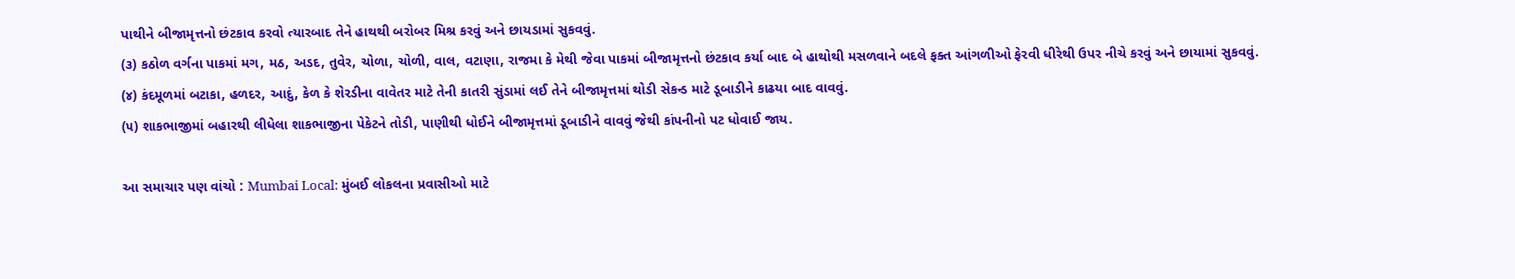પાથીને બીજામૃત્તનો છંટકાવ કરવો ત્યારબાદ તેને હાથથી બરોબર મિશ્ર કરવું અને છાયડામાં સુકવવું.
(૩) કઠોળ વર્ગના પાકમાં મગ, મઠ, અડદ, તુવેર, ચોળા, ચોળી, વાલ, વટાણા, રાજમા કે મેથી જેવા પાકમાં બીજામૃત્તનો છંટકાવ કર્યા બાદ બે હાથોથી મસળવાને બદલે ફક્ત આંગળીઓ ફેરવી ધીરેથી ઉપર નીચે કરવું અને છાયામાં સુકવવું.
(૪) કંદમૂળમાં બટાકા, હળદર, આદું, કેળ કે શેરડીના વાવેતર માટે તેની કાતરી સુંડામાં લઈ તેને બીજામૃત્તમાં થોડી સેકન્ડ માટે ડૂબાડીને કાઢયા બાદ વાવવું.
(૫) શાકભાજીમાં બહારથી લીધેલા શાકભાજીના પેકેટને તોડી, પાણીથી ધોઈને બીજામૃત્તમાં ડૂબાડીને વાવવું જેથી કાંપનીનો પટ ધોવાઈ જાય.

આ સમાચાર પણ વાંચો : Mumbai Local: મુંબઈ લોકલના પ્રવાસીઓ માટે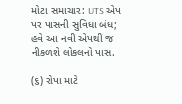મોટા સમાચાર: UTS એપ પર પાસની સુવિધા બંધ; હવે આ નવી એપથી જ નીકળશે લોકલનો પાસ.

(૬) રોપા માટે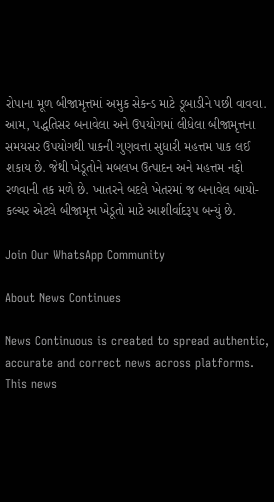રોપાના મૂળ બીજામૃત્તમાં અમુક સેકન્ડ માટે ડૂબાડીને પછી વાવવા.
આમ, પદ્ધતિસર બનાવેલા અને ઉપયોગમાં લીધેલા બીજામૃત્તના સમયસર ઉપયોગથી પાકની ગુણવત્તા સુધારી મહત્તમ પાક લઈ શકાય છે. જેથી ખેડૂતોને મબલખ ઉત્પાદન અને મહત્તમ નફો રળવાની તક મળે છે. ખાતરને બદલે ખેતરમાં જ બનાવેલ બાયો-કલ્ચર એટલે બીજામૃત્ત ખેડૂતો માટે આશીર્વાદરૂપ બન્યું છે.

Join Our WhatsApp Community

About News Continues

News Continuous is created to spread authentic, accurate and correct news across platforms. This news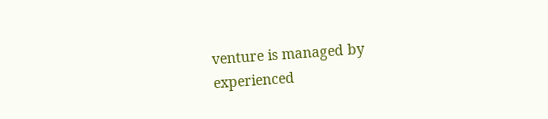venture is managed by experienced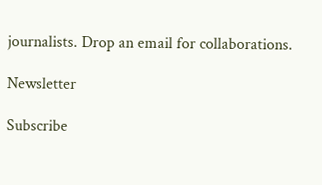journalists. Drop an email for collaborations.

Newsletter

Subscribe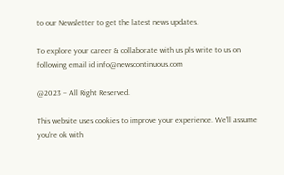to our Newsletter to get the latest news updates.

To explore your career & collaborate with us pls write to us on following email id info@newscontinuous.com

@2023 – All Right Reserved.

This website uses cookies to improve your experience. We'll assume you're ok with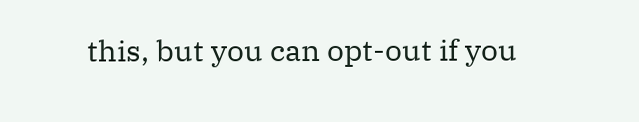this, but you can opt-out if you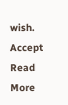wish. Accept Read More